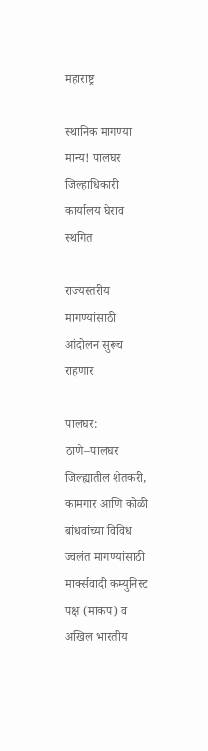महाराष्ट्र

स्थानिक मागण्या मान्य! पालघर जिल्हाधिकारी कार्यालय घेराव स्थगित

राज्यस्तरीय मागण्यांसाठी आंदोलन सुरूच राहणार

पालघर: ठाणे–पालघर जिल्ह्यातील शेतकरी, कामगार आणि कोळी बांधवांच्या विविध ज्वलंत मागण्यांसाठी मार्क्सवादी कम्युनिस्ट पक्ष (माकप) व अखिल भारतीय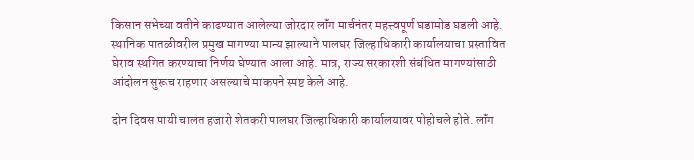किसान सभेच्या वतीने काढण्यात आलेल्या जोरदार लॉंग मार्चनंतर महत्त्वपूर्ण घडामोड घडली आहे. स्थानिक पातळीवरील प्रमुख मागण्या मान्य झाल्याने पालघर जिल्हाधिकारी कार्यालयाचा प्रस्तावित घेराव स्थगित करण्याचा निर्णय घेण्यात आला आहे. मात्र, राज्य सरकारशी संबंधित मागण्यांसाठी आंदोलन सुरूच राहणार असल्याचे माकपने स्पष्ट केले आहे.

दोन दिवस पायी चालत हजारो शेतकरी पालघर जिल्हाधिकारी कार्यालयावर पोहोचले होते. लॉंग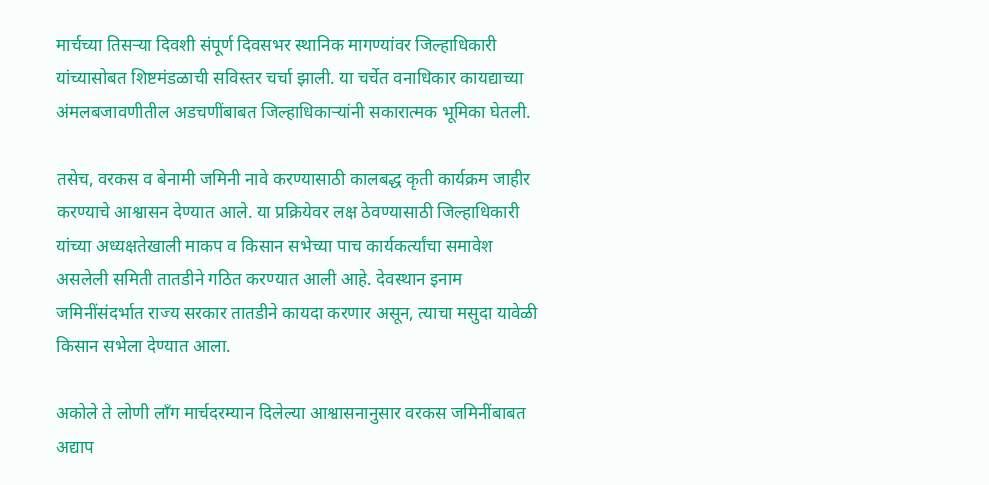मार्चच्या तिसऱ्या दिवशी संपूर्ण दिवसभर स्थानिक मागण्यांवर जिल्हाधिकारी यांच्यासोबत शिष्टमंडळाची सविस्तर चर्चा झाली. या चर्चेत वनाधिकार कायद्याच्या अंमलबजावणीतील अडचणींबाबत जिल्हाधिकाऱ्यांनी सकारात्मक भूमिका घेतली.

तसेच, वरकस व बेनामी जमिनी नावे करण्यासाठी कालबद्ध कृती कार्यक्रम जाहीर करण्याचे आश्वासन देण्यात आले. या प्रक्रियेवर लक्ष ठेवण्यासाठी जिल्हाधिकारी यांच्या अध्यक्षतेखाली माकप व किसान सभेच्या पाच कार्यकर्त्यांचा समावेश असलेली समिती तातडीने गठित करण्यात आली आहे. देवस्थान इनाम जमिनींसंदर्भात राज्य सरकार तातडीने कायदा करणार असून, त्याचा मसुदा यावेळी किसान सभेला देण्यात आला.

अकोले ते लोणी लॉंग मार्चदरम्यान दिलेल्या आश्वासनानुसार वरकस जमिनींबाबत अद्याप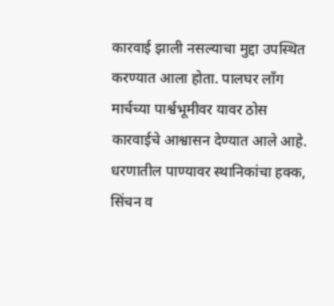कारवाई झाली नसल्याचा मुद्दा उपस्थित करण्यात आला होता. पालघर लॉंग मार्चच्या पार्श्वभूमीवर यावर ठोस कारवाईचे आश्वासन देण्यात आले आहे. धरणातील पाण्यावर स्थानिकांचा हक्क, सिंचन व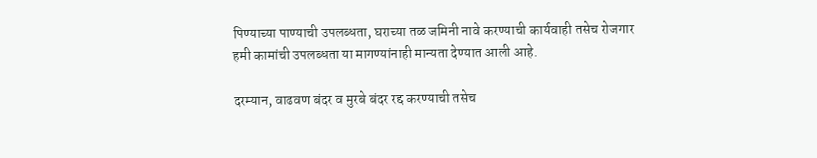पिण्याच्या पाण्याची उपलब्धता, घराच्या तळ जमिनी नावे करण्याची कार्यवाही तसेच रोजगार हमी कामांची उपलब्धता या मागण्यांनाही मान्यता देण्यात आली आहे.

दरम्यान, वाढवण बंदर व मुरबे बंदर रद्द करण्याची तसेच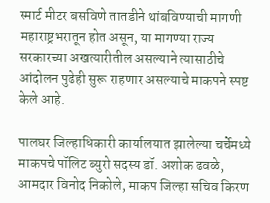स्मार्ट मीटर बसविणे तातडीने थांबविण्याची मागणी महाराष्ट्रभरातून होत असून, या मागण्या राज्य सरकारच्या अखत्यारीतील असल्याने त्यासाठीचे आंदोलन पुढेही सुरू राहणार असल्याचे माकपने स्पष्ट केले आहे.

पालघर जिल्हाधिकारी कार्यालयात झालेल्या चर्चेमध्ये माकपचे पॉलिट ब्युरो सदस्य डॉ. अशोक ढवळे, आमदार विनोद निकोले, माकप जिल्हा सचिव किरण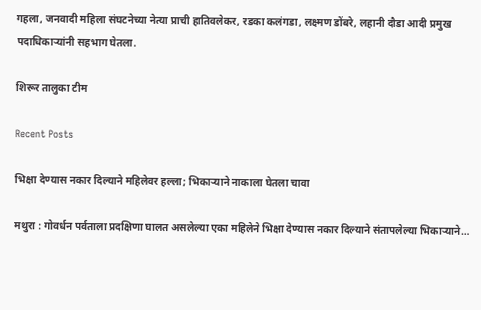गहला, जनवादी महिला संघटनेच्या नेत्या प्राची हातिवलेकर, रडका कलंगडा, लक्ष्मण डोंबरे, लहानी दौडा आदी प्रमुख पदाधिकाऱ्यांनी सहभाग घेतला.

शिरूर तालुका टीम

Recent Posts

भिक्षा देण्यास नकार दिल्याने महिलेवर हल्ला; भिकाऱ्याने नाकाला घेतला चावा

मथुरा : गोवर्धन पर्वताला प्रदक्षिणा घालत असलेल्या एका महिलेने भिक्षा देण्यास नकार दिल्याने संतापलेल्या भिकाऱ्याने…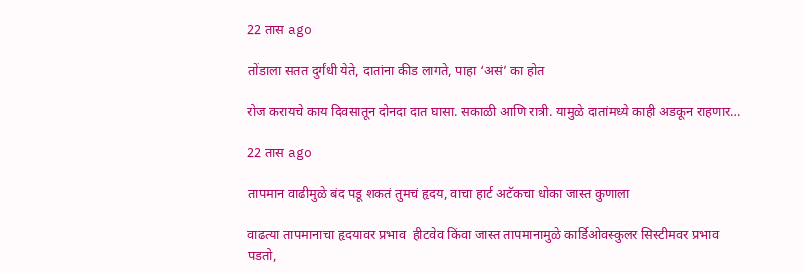22 तास ago

तोंडाला सतत दुर्गंधी येते, दातांना कीड लागते, पाहा ‘असं’ का होत

रोज करायचे काय दिवसातून दोनदा दात घासा. सकाळी आणि रात्री. यामुळे दातांमध्ये काही अडकून राहणार…

22 तास ago

तापमान वाढीमुळे बंद पडू शकतं तुमचं हृदय, वाचा हार्ट अटॅकचा धोका जास्त कुणाला

वाढत्या तापमानाचा हृदयावर प्रभाव  हीटवेव किंवा जास्त तापमानामुळे कार्डिओवस्कुलर सिस्टीमवर प्रभाव पडतो,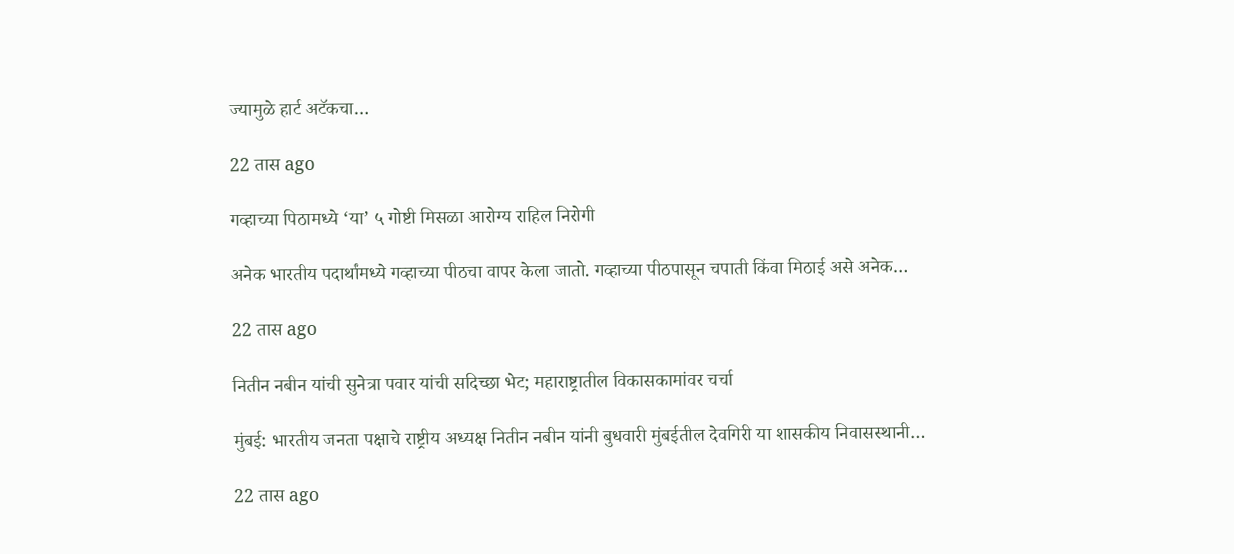ज्यामुळे हार्ट अटॅकचा…

22 तास ago

गव्हाच्या पिठामध्ये ‘या’ ५ गोष्टी मिसळा आरोग्य राहिल निरोगी

अनेक भारतीय पदार्थांमध्ये गव्हाच्या पीठचा वापर केला जातो. गव्हाच्या पीठपासून चपाती किंवा मिठाई असे अनेक…

22 तास ago

नितीन नबीन यांची सुनेत्रा पवार यांची सदिच्छा भेट; महाराष्ट्रातील विकासकामांवर चर्चा

मुंबई: भारतीय जनता पक्षाचे राष्ट्रीय अध्यक्ष नितीन नबीन यांनी बुधवारी मुंबईतील देवगिरी या शासकीय निवासस्थानी…

22 तास ago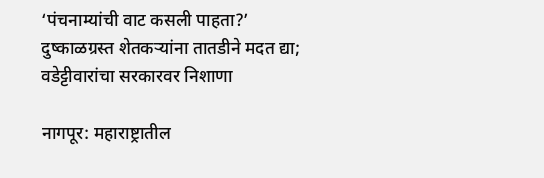‘पंचनाम्यांची वाट कसली पाहता?’ दुष्काळग्रस्त शेतकऱ्यांना तातडीने मदत द्या; वडेट्टीवारांचा सरकारवर निशाणा

नागपूर: महाराष्ट्रातील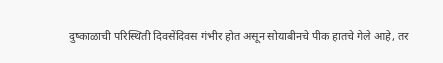दुष्काळाची परिस्थिती दिवसेंदिवस गंभीर होत असून सोयाबीनचे पीक हातचे गेले आहे, तर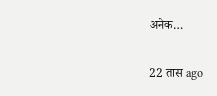अनेक…

22 तास ago